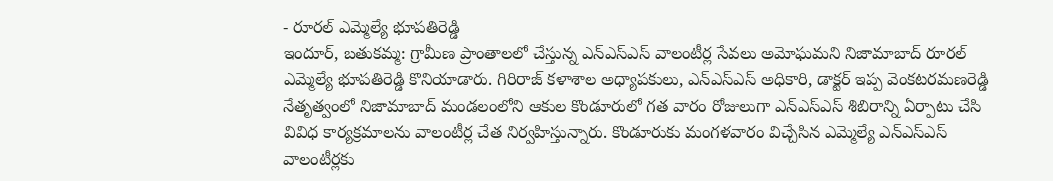- రూరల్ ఎమ్మెల్యే భూపతిరెడ్డి
ఇందూర్, బతుకమ్మ: గ్రామీణ ప్రాంతాలలో చేస్తున్న ఎన్ఎస్ఎస్ వాలంటీర్ల సేవలు అమోఘమని నిజామాబాద్ రూరల్ ఎమ్మెల్యే భూపతిరెడ్డి కొనియాడారు. గిరిరాజ్ కళాశాల అధ్యాపకులు, ఎన్ఎస్ఎస్ అధికారి, డాక్టర్ ఇప్ప వెంకటరమణరెడ్డి నేతృత్వంలో నిజామాబాద్ మండలంలోని ఆకుల కొండూరులో గత వారం రోజులుగా ఎన్ఎస్ఎస్ శిబిరాన్ని ఏర్పాటు చేసి వివిధ కార్యక్రమాలను వాలంటీర్ల చేత నిర్వహిస్తున్నారు. కొండూరుకు మంగళవారం విచ్చేసిన ఎమ్మెల్యే ఎన్ఎస్ఎస్ వాలంటీర్లకు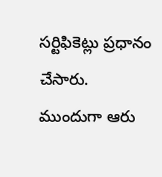సర్టిఫికెట్లు ప్రధానం చేసారు. ముందుగా ఆరు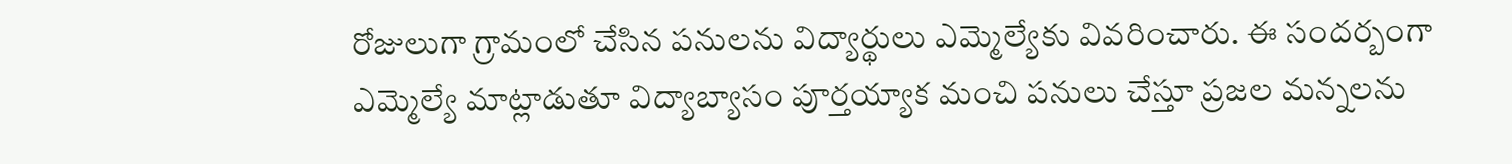రోజులుగా గ్రామంలో చేసిన పనులను విద్యార్థులు ఎమ్మెల్యేకు వివరించారు. ఈ సందర్బంగా ఎమ్మెల్యే మాట్లాడుతూ విద్యాబ్యాసం పూర్తయ్యాక మంచి పనులు చేస్తూ ప్రజల మన్నలను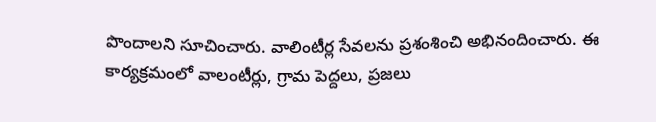పొందాలని సూచించారు. వాలింటీర్ల సేవలను ప్రశంశించి అభినందించారు. ఈ కార్యక్రమంలో వాలంటీర్లు, గ్రామ పెద్దలు, ప్రజలు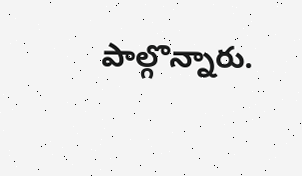పాల్గొన్నారు.